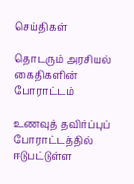செய்திகள்

தொடரும் அரசியல் கைதிகளின் போராட்டம்

உணவுத் தவிர்ப்புப் போராட்டத்தில் ஈடுபட்டுள்ள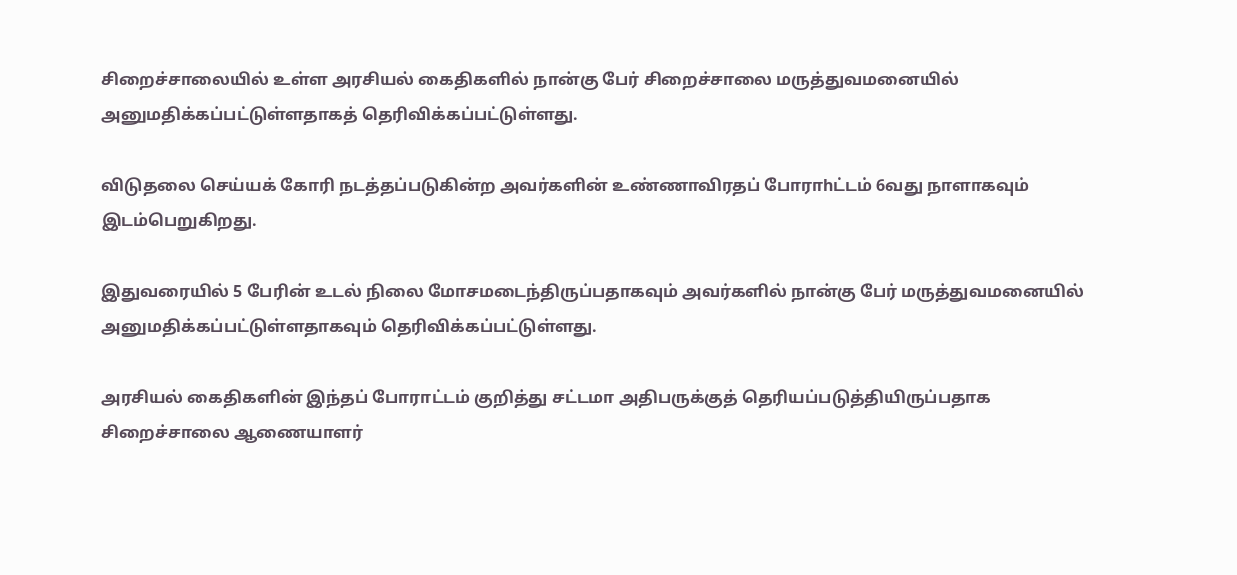சிறைச்சாலையில் உள்ள அரசியல் கைதிகளில் நான்கு பேர் சிறைச்சாலை மருத்துவமனையில் அனுமதிக்கப்பட்டுள்ளதாகத் தெரிவிக்கப்பட்டுள்ளது.

விடுதலை செய்யக் கோரி நடத்தப்படுகின்ற அவர்களின் உண்ணாவிரதப் போராhட்டம் 6வது நாளாகவும் இடம்பெறுகிறது.

இதுவரையில் 5 பேரின் உடல் நிலை மோசமடைந்திருப்பதாகவும் அவர்களில் நான்கு பேர் மருத்துவமனையில் அனுமதிக்கப்பட்டுள்ளதாகவும் தெரிவிக்கப்பட்டுள்ளது.

அரசியல் கைதிகளின் இந்தப் போராட்டம் குறித்து சட்டமா அதிபருக்குத் தெரியப்படுத்தியிருப்பதாக சிறைச்சாலை ஆணையாளர்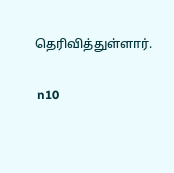தெரிவித்துள்ளார்.

 n10